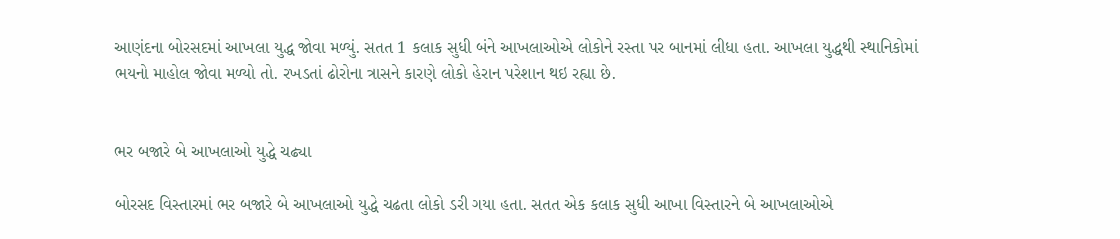આણંદના બોરસદમાં આખલા યુદ્ધ જોવા મળ્યું. સતત 1 કલાક સુધી બંને આખલાઓએ લોકોને રસ્તા પર બાનમાં લીધા હતા. આખલા યુદ્ધથી સ્થાનિકોમાં ભયનો માહોલ જોવા મળ્યો તો. રખડતાં ઢોરોના ત્રાસને કારણે લોકો હેરાન પરેશાન થઇ રહ્યા છે.


ભર બજારે બે આખલાઓ યુદ્ધે ચઢ્યા

બોરસદ વિસ્તારમાં ભર બજારે બે આખલાઓ યુદ્ધે ચઢતા લોકો ડરી ગયા હતા. સતત એક કલાક સુધી આખા વિસ્તારને બે આખલાઓએ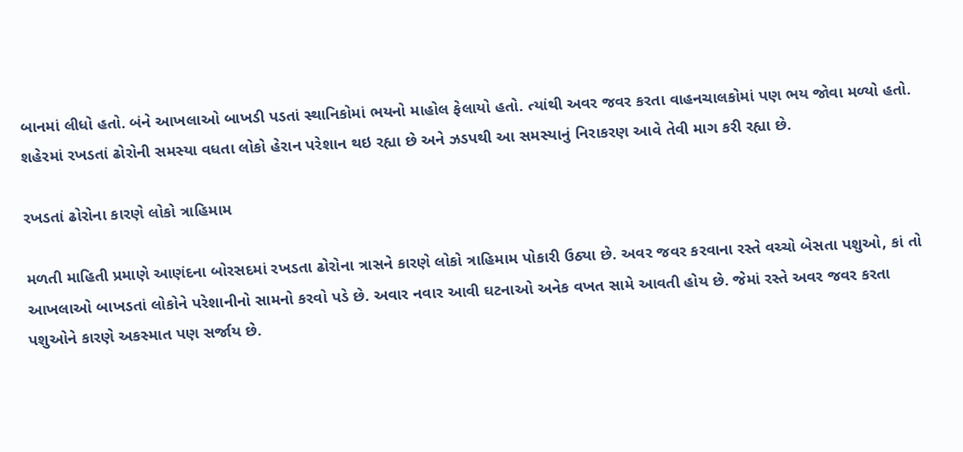બાનમાં લીધો હતો. બંને આખલાઓ બાખડી પડતાં સ્થાનિકોમાં ભયનો માહોલ ફેલાયો હતો. ત્યાંથી અવર જવર કરતા વાહનચાલકોમાં પણ ભય જોવા મળ્યો હતો. શહેરમાં રખડતાં ઢોરોની સમસ્યા વધતા લોકો હેરાન પરેશાન થઇ રહ્યા છે અને ઝડપથી આ સમસ્યાનું નિરાકરણ આવે તેવી માગ કરી રહ્યા છે.

રખડતાં ઢોરોના કારણે લોકો ત્રાહિમામ

મળતી માહિતી પ્રમાણે આણંદના બોરસદમાં રખડતા ઢોરોના ત્રાસને કારણે લોકો ત્રાહિમામ પોકારી ઉઠ્યા છે. અવર જવર કરવાના રસ્તે વચ્ચો બેસતા પશુઓ, કાં તો આખલાઓ બાખડતાં લોકોને પરેશાનીનો સામનો કરવો પડે છે. અવાર નવાર આવી ઘટનાઓ અનેક વખત સામે આવતી હોય છે. જેમાં રસ્તે અવર જવર કરતા પશુઓને કારણે અકસ્માત પણ સર્જાય છે.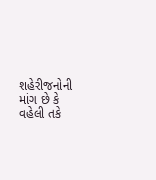શહેરીજનોની માંગ છે કે વહેલી તકે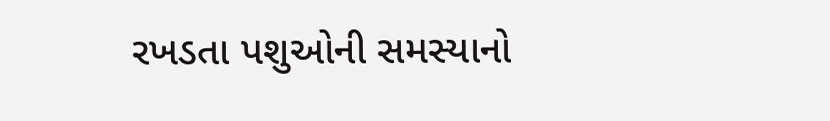રખડતા પશુઓની સમસ્યાનો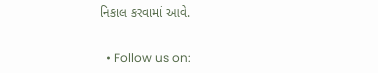નિકાલ કરવામાં આવે.


  • Follow us on: